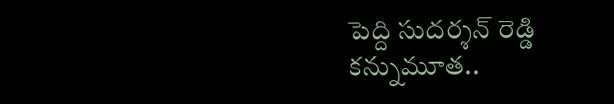పెద్ది సుదర్శన్ రెడ్డి కన్నుమూత..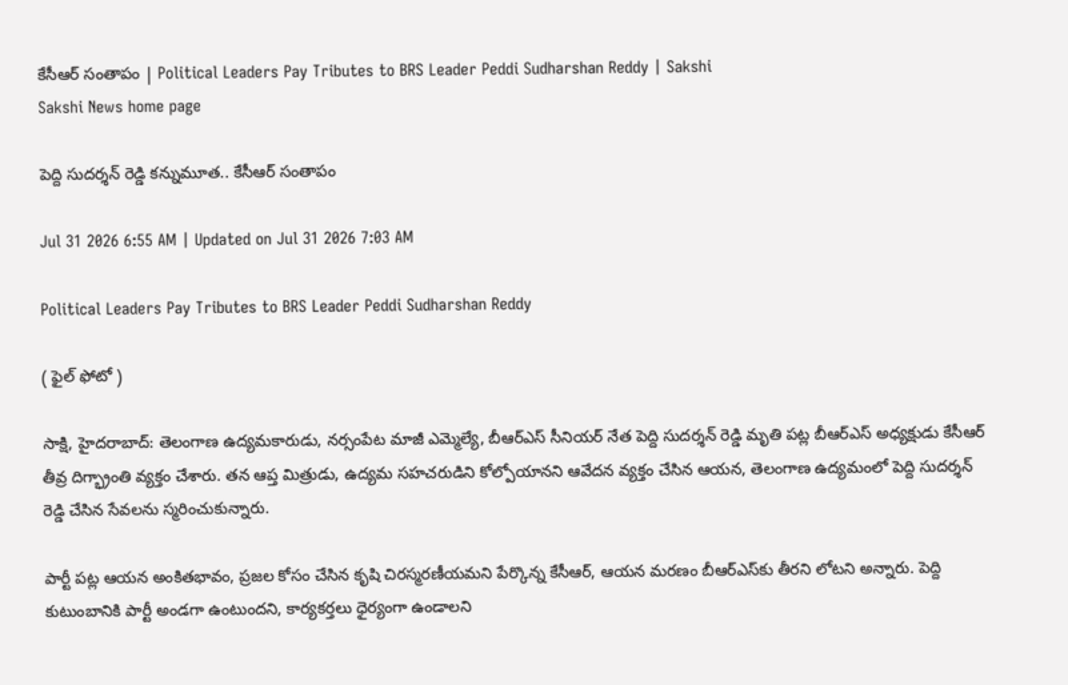కేసీఆర్ సంతాపం | Political Leaders Pay Tributes to BRS Leader Peddi Sudharshan Reddy | Sakshi
Sakshi News home page

పెద్ది సుదర్శన్ రెడ్డి కన్నుమూత.. కేసీఆర్ సంతాపం

Jul 31 2026 6:55 AM | Updated on Jul 31 2026 7:03 AM

Political Leaders Pay Tributes to BRS Leader Peddi Sudharshan Reddy

( ఫైల్‌ ఫోటో )

సాక్షి, హైదరాబాద్‌: తెలంగాణ ఉద్యమకారుడు, నర్సంపేట మాజీ ఎమ్మెల్యే, బీఆర్ఎస్ సీనియర్ నేత పెద్ది సుదర్శన్ రెడ్డి మృతి పట్ల బీఆర్ఎస్ అధ్యక్షుడు కేసీఆర్ తీవ్ర దిగ్భ్రాంతి వ్యక్తం చేశారు. తన ఆప్త మిత్రుడు, ఉద్యమ సహచరుడిని కోల్పోయానని ఆవేదన వ్యక్తం చేసిన ఆయన, తెలంగాణ ఉద్యమంలో పెద్ది సుదర్శన్ రెడ్డి చేసిన సేవలను స్మరించుకున్నారు.

పార్టీ పట్ల ఆయన అంకితభావం, ప్రజల కోసం చేసిన కృషి చిరస్మరణీయమని పేర్కొన్న కేసీఆర్, ఆయన మరణం బీఆర్ఎస్‌కు తీరని లోటని అన్నారు. పెద్ది కుటుంబానికి పార్టీ అండగా ఉంటుందని, కార్యకర్తలు ధైర్యంగా ఉండాలని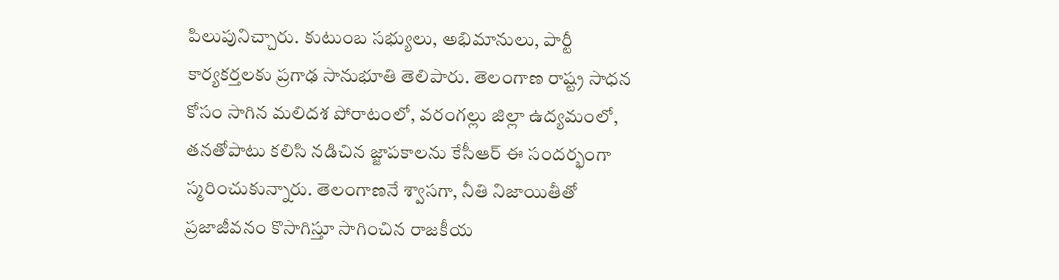పిలుపునిచ్చారు. కుటుంబ సభ్యులు, అభిమానులు, పార్టీ కార్యకర్తలకు ప్రగాఢ సానుభూతి తెలిపారు. తెలంగాణ రాష్ట్ర సాధన కోసం సాగిన మలిదశ పోరాటంలో, వరంగల్లు జిల్లా ఉద్యమంలో, తనతోపాటు కలిసి నడిచిన జ్జాపకాలను కేసీఆర్ ఈ సందర్భంగా స్మరించుకున్నారు. తెలంగాణనే శ్వాసగా, నీతి నిజాయితీతో ప్రజాజీవనం కొసాగిస్తూ సాగించిన రాజకీయ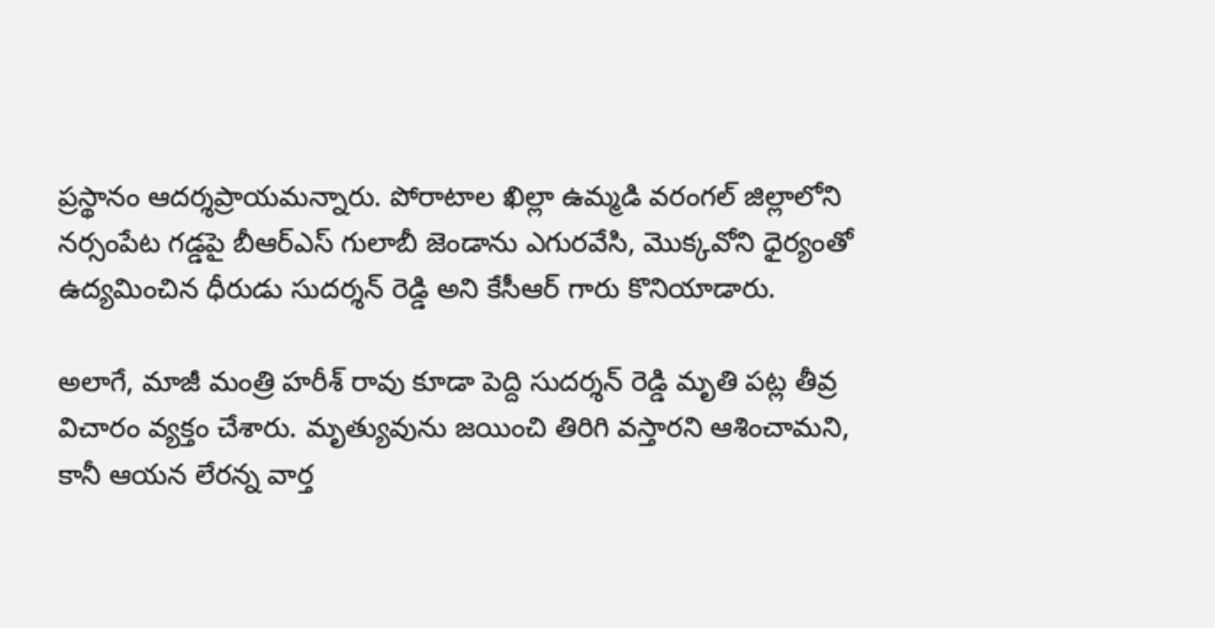ప్రస్థానం ఆదర్శప్రాయమన్నారు. పోరాటాల ఖిల్లా ఉమ్మడి వరంగల్ జిల్లాలోని నర్సంపేట గడ్డపై బీఆర్ఎస్ గులాబీ జెండాను ఎగురవేసి, మొక్కవోని ధైర్యంతో ఉద్యమించిన ధీరుడు సుదర్శన్ రెడ్డి అని కేసీఆర్ గారు కొనియాడారు.

అలాగే, మాజీ మంత్రి హరీశ్ రావు కూడా పెద్ది సుదర్శన్ రెడ్డి మృతి పట్ల తీవ్ర విచారం వ్యక్తం చేశారు. మృత్యువును జయించి తిరిగి వస్తారని ఆశించామని, కానీ ఆయన లేరన్న వార్త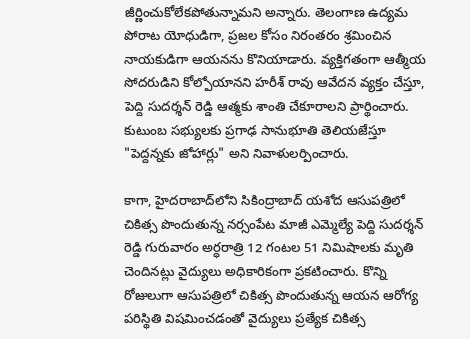జీర్ణించుకోలేకపోతున్నామని అన్నారు. తెలంగాణ ఉద్యమ పోరాట యోధుడిగా, ప్రజల కోసం నిరంతరం శ్రమించిన నాయకుడిగా ఆయనను కొనియాడారు. వ్యక్తిగతంగా ఆత్మీయ సోదరుడిని కోల్పోయానని హరీశ్ రావు ఆవేదన వ్యక్తం చేస్తూ, పెద్ది సుదర్శన్ రెడ్డి ఆత్మకు శాంతి చేకూరాలని ప్రార్థించారు. కుటుంబ సభ్యులకు ప్రగాఢ సానుభూతి తెలియజేస్తూ "పెద్దన్నకు జోహార్లు" అని నివాళులర్పించారు.

కాగా, హైదరాబాద్‌లోని సికింద్రాబాద్ యశోద ఆసుపత్రిలో చికిత్స పొందుతున్న నర్సంపేట మాజీ ఎమ్మెల్యే పెద్ది సుదర్శన్ రెడ్డి గురువారం అర్ధరాత్రి 12 గంటల 51 నిమిషాలకు మృతి చెందినట్లు వైద్యులు అధికారికంగా ప్రకటించారు. కొన్ని రోజులుగా ఆసుపత్రిలో చికిత్స పొందుతున్న ఆయన ఆరోగ్య పరిస్థితి విషమించడంతో వైద్యులు ప్రత్యేక చికిత్స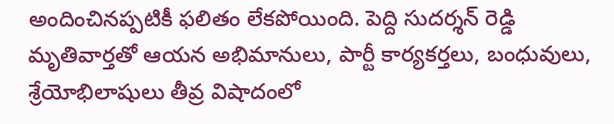అందించినప్పటికీ ఫలితం లేకపోయింది. పెద్ది సుదర్శన్ రెడ్డి మృతివార్తతో ఆయన అభిమానులు, పార్టీ కార్యకర్తలు, బంధువులు, శ్రేయోభిలాషులు తీవ్ర విషాదంలో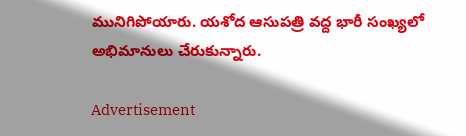మునిగిపోయారు. యశోద ఆసుపత్రి వద్ద భారీ సంఖ్యలో అభిమానులు చేరుకున్నారు.

Advertisement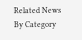Related News By Category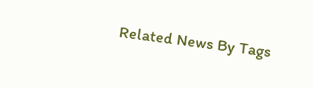Related News By Tags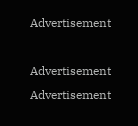Advertisement

Advertisement
Advertisement